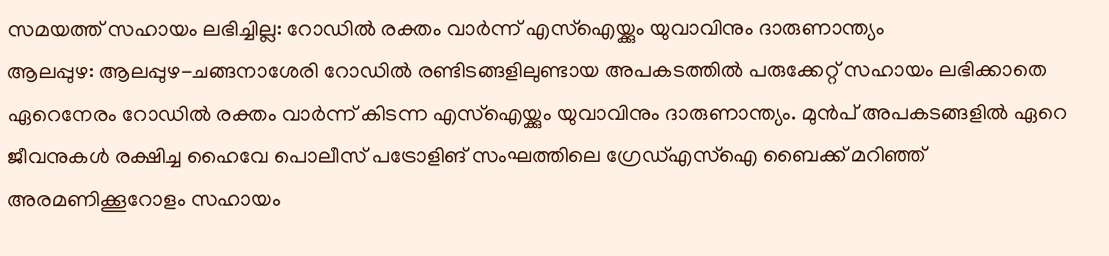സമയത്ത് സഹായം ലഭിച്ചില്ല: റോഡിൽ രക്തം വാർന്ന് എസ്ഐയ്ക്കും യുവാവിനും ദാരുണാന്ത്യം
ആലപ്പുഴ: ആലപ്പുഴ-ചങ്ങനാശേരി റോഡിൽ രണ്ടിടങ്ങളിലുണ്ടായ അപകടത്തിൽ പരുക്കേറ്റ് സഹായം ലഭിക്കാതെ ഏറെനേരം റോഡിൽ രക്തം വാർന്ന് കിടന്ന എസ്ഐയ്ക്കും യുവാവിനും ദാരുണാന്ത്യം. മുൻപ് അപകടങ്ങളിൽ ഏറെ ജീവനുകൾ രക്ഷിച്ച ഹൈവേ പൊലീസ് പട്രോളിങ് സംഘത്തിലെ ഗ്രേഡ്എസ്ഐ ബൈക്ക് മറിഞ്ഞ് അരമണിക്കൂറോളം സഹായം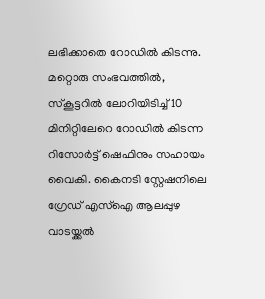ലഭിക്കാതെ റോഡിൽ കിടന്നു.
മറ്റൊരു സംഭവത്തിൽ, സ്കൂട്ടറിൽ ലോറിയിടിച്ച് 10 മിനിറ്റിലേറെ റോഡിൽ കിടന്ന റിസോർട്ട് ഷെഫിനും സഹായം വൈകി. കൈനടി സ്റ്റേഷനിലെ ഗ്രേഡ് എസ്ഐ ആലപ്പുഴ വാടയ്ക്കൽ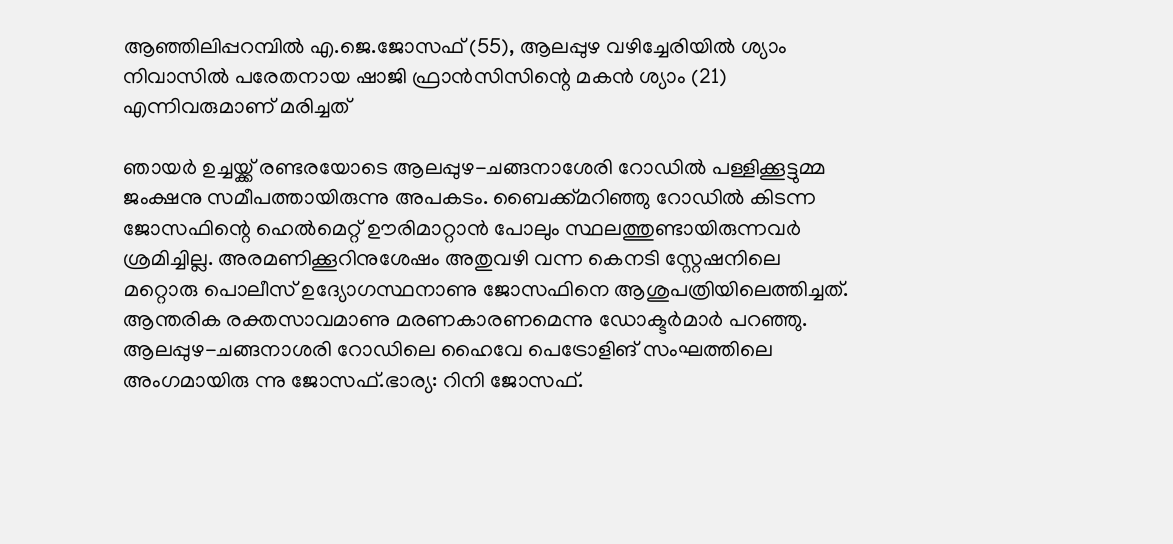ആഞ്ഞിലിപ്പറമ്പിൽ എ.ജെ.ജോസഫ് (55), ആലപ്പുഴ വഴിച്ചേരിയിൽ ശ്യാം നിവാസിൽ പരേതനായ ഷാജി ഫ്രാൻസിസിന്റെ മകൻ ശ്യാം (21) എന്നിവരുമാണ് മരിച്ചത്

ഞായർ ഉച്ചയ്ക്ക് രണ്ടരയോടെ ആലപ്പുഴ-ചങ്ങനാശേരി റോഡിൽ പള്ളിക്കൂട്ടുമ്മ ജംക്ഷനു സമീപത്തായിരുന്നു അപകടം. ബൈക്ക്മറിഞ്ഞു റോഡിൽ കിടന്ന ജോസഫിന്റെ ഹെൽമെറ്റ് ഊരിമാറ്റാൻ പോലും സ്ഥലത്തുണ്ടായിരുന്നവർ ശ്രമിച്ചില്ല. അരമണിക്കൂറിനുശേഷം അതുവഴി വന്ന കെനടി സ്റ്റേഷനിലെ മറ്റൊരു പൊലീസ് ഉദ്യോഗസ്ഥനാണു ജോസഫിനെ ആശുപത്രിയിലെത്തിച്ചത്. ആന്തരിക രക്തസാവമാണു മരണകാരണമെന്നു ഡോക്ടർമാർ പറഞ്ഞു. ആലപ്പുഴ-ചങ്ങനാശരി റോഡിലെ ഹൈവേ പെട്രോളിങ് സംഘത്തിലെ അംഗമായിരു ന്നു ജോസഫ്.ഭാര്യ: റിനി ജോസഫ്.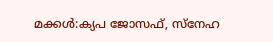മക്കൾ:ക്യപ ജോസഫ്, സ്നേഹ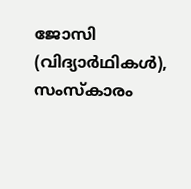ജോസി
(വിദ്യാർഥികൾ), സംസ്കാരം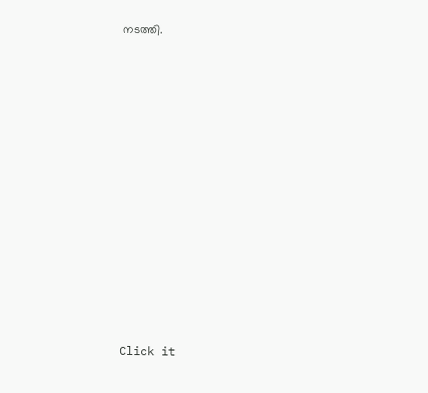നടത്തി.












Click it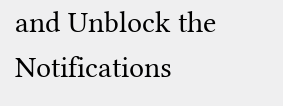and Unblock the Notifications